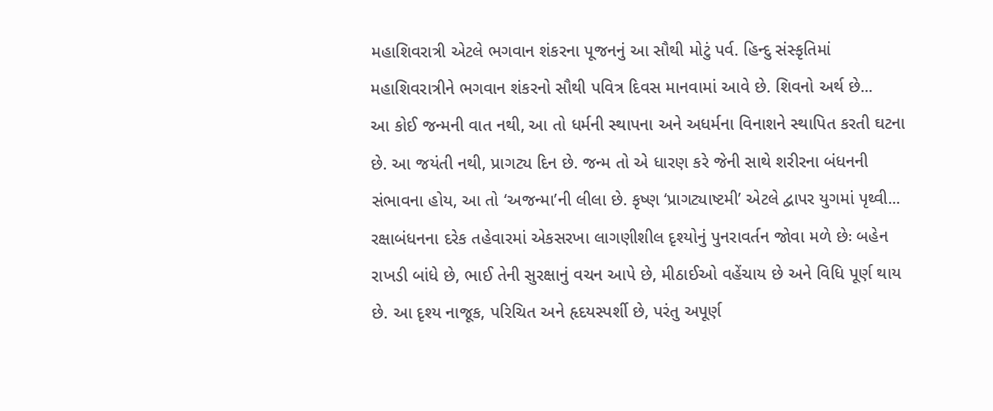મહાશિવરાત્રી એટલે ભગવાન શંકરના પૂજનનું આ સૌથી મોટું પર્વ. હિન્દુ સંસ્કૃતિમાં મહાશિવરાત્રીને ભગવાન શંકરનો સૌથી પવિત્ર દિવસ માનવામાં આવે છે. શિવનો અર્થ છે...
આ કોઈ જન્મની વાત નથી, આ તો ધર્મની સ્થાપના અને અધર્મના વિનાશને સ્થાપિત કરતી ઘટના છે. આ જયંતી નથી, પ્રાગટ્ય દિન છે. જન્મ તો એ ધારણ કરે જેની સાથે શરીરના બંધનની સંભાવના હોય, આ તો ‘અજન્મા’ની લીલા છે. કૃષ્ણ ‘પ્રાગટ્યાષ્ટમી’ એટલે દ્વાપર યુગમાં પૃથ્વી...
રક્ષાબંધનના દરેક તહેવારમાં એકસરખા લાગણીશીલ દૃશ્યોનું પુનરાવર્તન જોવા મળે છેઃ બહેન રાખડી બાંધે છે, ભાઈ તેની સુરક્ષાનું વચન આપે છે, મીઠાઈઓ વહેંચાય છે અને વિધિ પૂર્ણ થાય છે. આ દૃશ્ય નાજૂક, પરિચિત અને હૃદયસ્પર્શી છે, પરંતુ અપૂર્ણ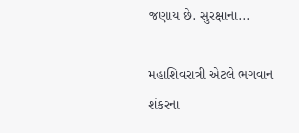જણાય છે. સુરક્ષાના...

મહાશિવરાત્રી એટલે ભગવાન શંકરના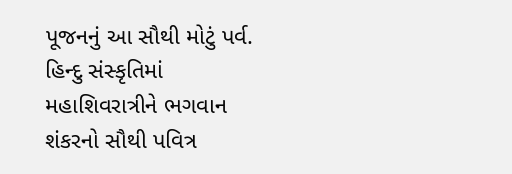પૂજનનું આ સૌથી મોટું પર્વ. હિન્દુ સંસ્કૃતિમાં મહાશિવરાત્રીને ભગવાન શંકરનો સૌથી પવિત્ર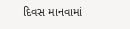દિવસ માનવામાં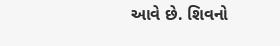આવે છે. શિવનો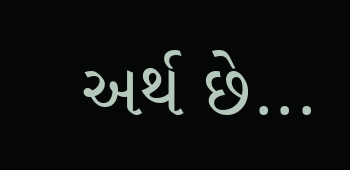અર્થ છે...